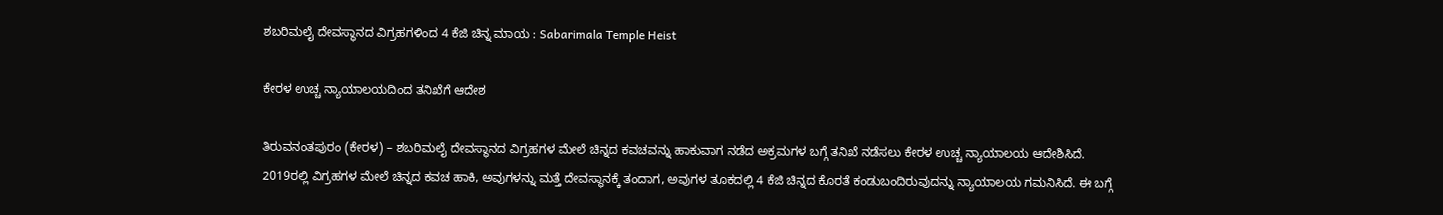ಶಬರಿಮಲೈ ದೇವಸ್ಥಾನದ ವಿಗ್ರಹಗಳಿಂದ 4 ಕೆಜಿ ಚಿನ್ನ ಮಾಯ : Sabarimala Temple Heist

ಕೇರಳ ಉಚ್ಚ ನ್ಯಾಯಾಲಯದಿಂದ ತನಿಖೆಗೆ ಆದೇಶ

ತಿರುವನಂತಪುರಂ (ಕೇರಳ) – ಶಬರಿಮಲೈ ದೇವಸ್ಥಾನದ ವಿಗ್ರಹಗಳ ಮೇಲೆ ಚಿನ್ನದ ಕವಚವನ್ನು ಹಾಕುವಾಗ ನಡೆದ ಅಕ್ರಮಗಳ ಬಗ್ಗೆ ತನಿಖೆ ನಡೆಸಲು ಕೇರಳ ಉಚ್ಚ ನ್ಯಾಯಾಲಯ ಆದೇಶಿಸಿದೆ. 2019ರಲ್ಲಿ ವಿಗ್ರಹಗಳ ಮೇಲೆ ಚಿನ್ನದ ಕವಚ ಹಾಕಿ, ಅವುಗಳನ್ನು ಮತ್ತೆ ದೇವಸ್ಥಾನಕ್ಕೆ ತಂದಾಗ, ಅವುಗಳ ತೂಕದಲ್ಲಿ 4 ಕೆಜಿ ಚಿನ್ನದ ಕೊರತೆ ಕಂಡುಬಂದಿರುವುದನ್ನು ನ್ಯಾಯಾಲಯ ಗಮನಿಸಿದೆ. ಈ ಬಗ್ಗೆ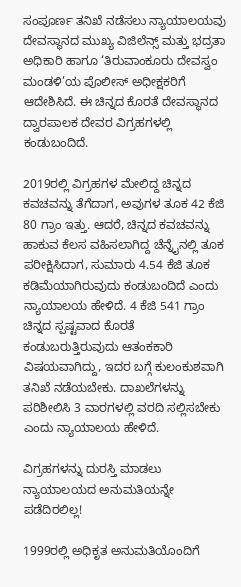ಸಂಪೂರ್ಣ ತನಿಖೆ ನಡೆಸಲು ನ್ಯಾಯಾಲಯವು ದೇವಸ್ಥಾನದ ಮುಖ್ಯ ವಿಜಿಲೆನ್ಸ್ ಮತ್ತು ಭದ್ರತಾ ಅಧಿಕಾರಿ ಹಾಗೂ ‘ತಿರುವಾಂಕೂರು ದೇವಸ್ವಂ ಮಂಡಳಿ’ಯ ಪೊಲೀಸ್ ಅಧೀಕ್ಷಕರಿಗೆ ಆದೇಶಿಸಿದೆ. ಈ ಚಿನ್ನದ ಕೊರತೆ ದೇವಸ್ಥಾನದ ದ್ವಾರಪಾಲಕ ದೇವರ ವಿಗ್ರಹಗಳಲ್ಲಿ ಕಂಡುಬಂದಿದೆ.

2019ರಲ್ಲಿ ವಿಗ್ರಹಗಳ ಮೇಲಿದ್ದ ಚಿನ್ನದ ಕವಚವನ್ನು ತೆಗೆದಾಗ, ಅವುಗಳ ತೂಕ 42 ಕೆಜಿ 80 ಗ್ರಾಂ ಇತ್ತು. ಆದರೆ, ಚಿನ್ನದ ಕವಚವನ್ನು ಹಾಕುವ ಕೆಲಸ ವಹಿಸಲಾಗಿದ್ದ ಚೆನ್ನೈನಲ್ಲಿ ತೂಕ ಪರೀಕ್ಷಿಸಿದಾಗ, ಸುಮಾರು 4.54 ಕೆಜಿ ತೂಕ ಕಡಿಮೆಯಾಗಿರುವುದು ಕಂಡುಬಂದಿದೆ ಎಂದು ನ್ಯಾಯಾಲಯ ಹೇಳಿದೆ. 4 ಕೆಜಿ 541 ಗ್ರಾಂ ಚಿನ್ನದ ಸ್ಪಷ್ಟವಾದ ಕೊರತೆ ಕಂಡುಬರುತ್ತಿರುವುದು ಆತಂಕಕಾರಿ ವಿಷಯವಾಗಿದ್ದು, ಇದರ ಬಗ್ಗೆ ಕುಲಂಕುಶವಾಗಿ ತನಿಖೆ ನಡೆಯಬೇಕು. ದಾಖಲೆಗಳನ್ನು ಪರಿಶೀಲಿಸಿ 3 ವಾರಗಳಲ್ಲಿ ವರದಿ ಸಲ್ಲಿಸಬೇಕು ಎಂದು ನ್ಯಾಯಾಲಯ ಹೇಳಿದೆ.

ವಿಗ್ರಹಗಳನ್ನು ದುರಸ್ತಿ ಮಾಡಲು ನ್ಯಾಯಾಲಯದ ಅನುಮತಿಯನ್ನೇ ಪಡೆದಿರಲಿಲ್ಲ!

1999ರಲ್ಲಿ ಅಧಿಕೃತ ಅನುಮತಿಯೊಂದಿಗೆ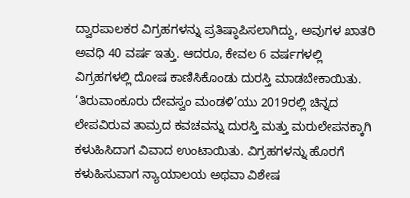ದ್ವಾರಪಾಲಕರ ವಿಗ್ರಹಗಳನ್ನು ಪ್ರತಿಷ್ಠಾಪಿಸಲಾಗಿದ್ದು, ಅವುಗಳ ಖಾತರಿ ಅವಧಿ 40 ವರ್ಷ ಇತ್ತು. ಆದರೂ, ಕೇವಲ 6 ವರ್ಷಗಳಲ್ಲಿ ವಿಗ್ರಹಗಳಲ್ಲಿ ದೋಷ ಕಾಣಿಸಿಕೊಂಡು ದುರಸ್ತಿ ಮಾಡಬೇಕಾಯಿತು. ‘ತಿರುವಾಂಕೂರು ದೇವಸ್ವಂ ಮಂಡಳಿ’ಯು 2019ರಲ್ಲಿ ಚಿನ್ನದ ಲೇಪವಿರುವ ತಾಮ್ರದ ಕವಚವನ್ನು ದುರಸ್ತಿ ಮತ್ತು ಮರುಲೇಪನಕ್ಕಾಗಿ ಕಳುಹಿಸಿದಾಗ ವಿವಾದ ಉಂಟಾಯಿತು. ವಿಗ್ರಹಗಳನ್ನು ಹೊರಗೆ ಕಳುಹಿಸುವಾಗ ನ್ಯಾಯಾಲಯ ಅಥವಾ ವಿಶೇಷ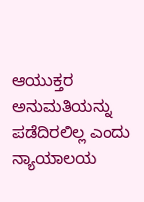ಆಯುಕ್ತರ ಅನುಮತಿಯನ್ನು ಪಡೆದಿರಲಿಲ್ಲ ಎಂದು ನ್ಯಾಯಾಲಯ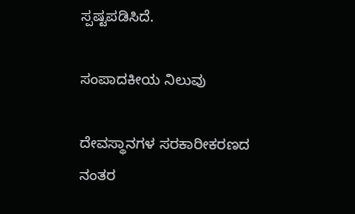ಸ್ಪಷ್ಟಪಡಿಸಿದೆ.

ಸಂಪಾದಕೀಯ ನಿಲುವು

ದೇವಸ್ಥಾನಗಳ ಸರಕಾರೀಕರಣದ ನಂತರ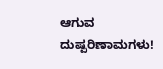ಆಗುವ ದುಷ್ಪರಿಣಾಮಗಳು!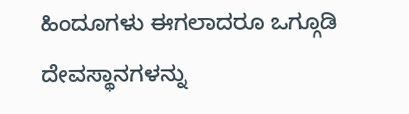ಹಿಂದೂಗಳು ಈಗಲಾದರೂ ಒಗ್ಗೂಡಿ ದೇವಸ್ಥಾನಗಳನ್ನು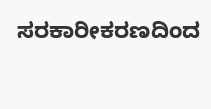ಸರಕಾರೀಕರಣದಿಂದ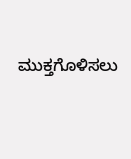ಮುಕ್ತಗೊಳಿಸಲು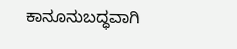ಕಾನೂನುಬದ್ಧವಾಗಿ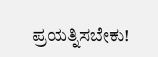ಪ್ರಯತ್ನಿಸಬೇಕು!